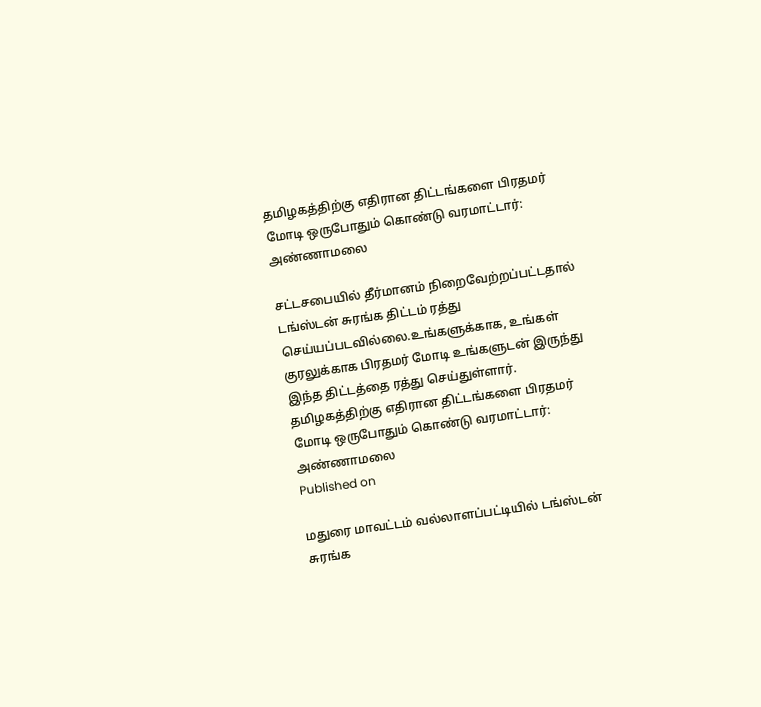தமிழகத்திற்கு எதிரான திட்டங்களை பிரதமர் மோடி ஒருபோதும் கொண்டு வரமாட்டார்: அண்ணாமலை

சட்டசபையில் தீர்மானம் நிறைவேற்றப்பட்டதால் டங்ஸ்டன் சுரங்க திட்டம் ரத்து செய்யப்படவில்லை.உங்களுக்காக, உங்கள் குரலுக்காக பிரதமர் மோடி உங்களுடன் இருந்து இந்த திட்டத்தை ரத்து செய்துள்ளார்.
தமிழகத்திற்கு எதிரான திட்டங்களை பிரதமர் மோடி ஒருபோதும் கொண்டு வரமாட்டார்: அண்ணாமலை
Published on

மதுரை மாவட்டம் வல்லாளப்பட்டியில் டங்ஸ்டன் சுரங்க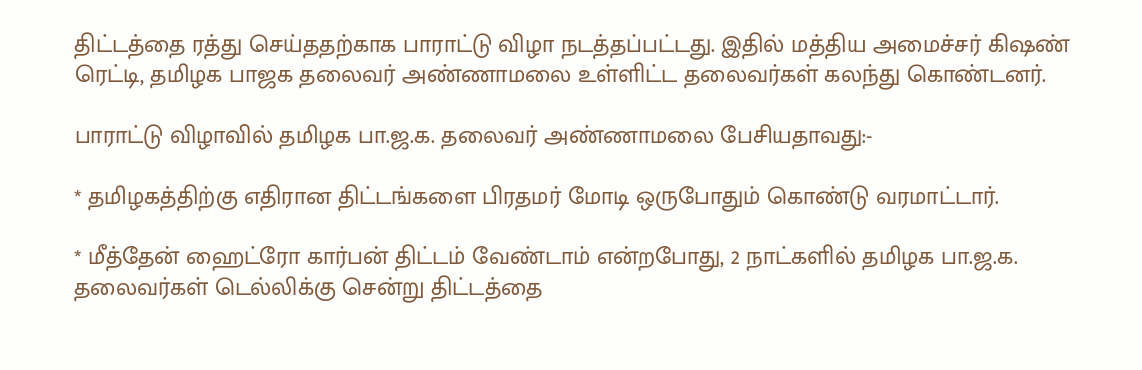திட்டத்தை ரத்து செய்ததற்காக பாராட்டு விழா நடத்தப்பட்டது. இதில் மத்திய அமைச்சர் கிஷண் ரெட்டி, தமிழக பாஜக தலைவர் அண்ணாமலை உள்ளிட்ட தலைவர்கள் கலந்து கொண்டனர்.

பாராட்டு விழாவில் தமிழக பா.ஜ.க. தலைவர் அண்ணாமலை பேசியதாவது:-

* தமிழகத்திற்கு எதிரான திட்டங்களை பிரதமர் மோடி ஒருபோதும் கொண்டு வரமாட்டார்.

* மீத்தேன் ஹைட்ரோ கார்பன் திட்டம் வேண்டாம் என்றபோது, 2 நாட்களில் தமிழக பா.ஜ.க. தலைவர்கள் டெல்லிக்கு சென்று திட்டத்தை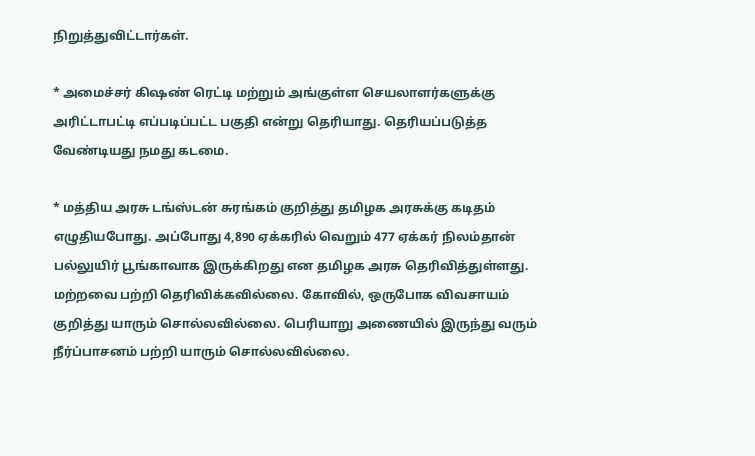நிறுத்துவிட்டார்கள்.

* அமைச்சர் கிஷண் ரெட்டி மற்றும் அங்குள்ள செயலாளர்களுக்கு அரிட்டாபட்டி எப்படிப்பட்ட பகுதி என்று தெரியாது. தெரியப்படுத்த வேண்டியது நமது கடமை.

* மத்திய அரசு டங்ஸ்டன் சுரங்கம் குறித்து தமிழக அரசுக்கு கடிதம் எழுதியபோது. அப்போது 4,890 ஏக்கரில் வெறும் 477 ஏக்கர் நிலம்தான் பல்லுயிர் பூங்காவாக இருக்கிறது என தமிழக அரசு தெரிவித்துள்ளது. மற்றவை பற்றி தெரிவிக்கவில்லை. கோவில், ஒருபோக விவசாயம் குறித்து யாரும் சொல்லவில்லை. பெரியாறு அணையில் இருந்து வரும் நீர்ப்பாசனம் பற்றி யாரும் சொல்லவில்லை.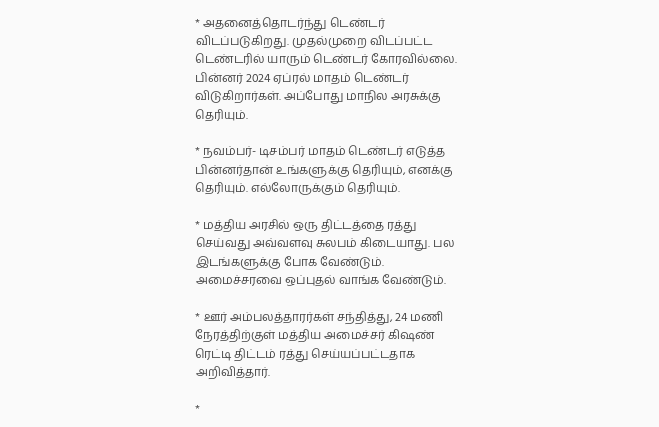* அதனைத்தொடர்ந்து டெண்டர் விடப்படுகிறது. முதல்முறை விடப்பட்ட டெண்டரில் யாரும் டெண்டர் கோரவில்லை. பின்னர் 2024 ஏப்ரல் மாதம் டெண்டர் விடுகிறார்கள். அப்போது மாநில அரசுக்கு தெரியும்.

* நவம்பர்- டிசம்பர் மாதம் டெண்டர் எடுத்த பின்னர்தான் உங்களுக்கு தெரியும், எனக்கு தெரியும். எல்லோருக்கும் தெரியும்.

* மத்திய அரசில் ஒரு திட்டத்தை ரத்து செய்வது அவ்வளவு சுலபம் கிடையாது. பல இடங்களுக்கு போக வேண்டும். அமைச்சரவை ஒப்புதல் வாங்க வேண்டும்.

* ஊர் அம்பலத்தாரர்கள் சந்தித்து, 24 மணி நேரத்திற்குள் மத்திய அமைச்சர் கிஷண் ரெட்டி திட்டம் ரத்து செய்யப்பட்டதாக அறிவித்தார்.

*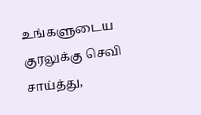உங்களுடைய குரலுக்கு செவி சாய்த்து,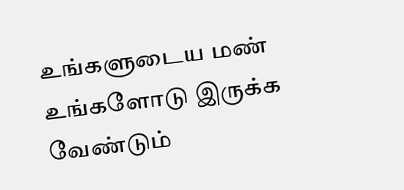உங்களுடைய மண் உங்களோடு இருக்க வேண்டும்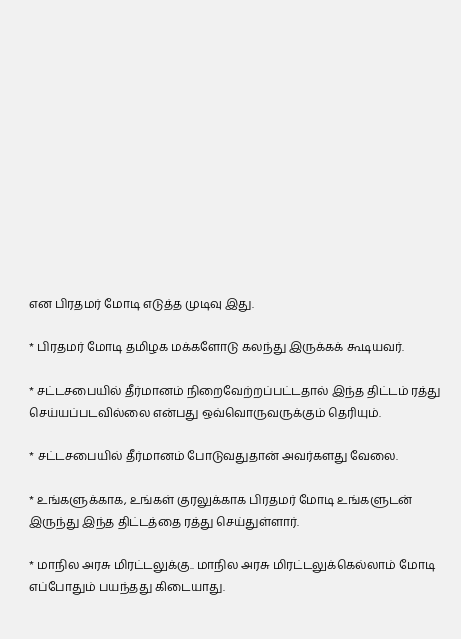என பிரதமர் மோடி எடுத்த முடிவு இது.

* பிரதமர் மோடி தமிழக மக்களோடு கலந்து இருக்கக் கூடியவர்.

* சட்டசபையில் தீர்மானம் நிறைவேற்றப்பட்டதால் இந்த திட்டம் ரத்து செய்யப்படவில்லை என்பது ஒவ்வொருவருக்கும் தெரியும்.

* சட்டசபையில் தீர்மானம் போடுவதுதான் அவர்களது வேலை.

* உங்களுக்காக, உங்கள் குரலுக்காக பிரதமர் மோடி உங்களுடன் இருந்து இந்த திட்டத்தை ரத்து செய்துள்ளார்.

* மாநில அரசு மிரட்டலுக்கு.. மாநில அரசு மிரட்டலுக்கெல்லாம் மோடி எப்போதும் பயந்தது கிடையாது.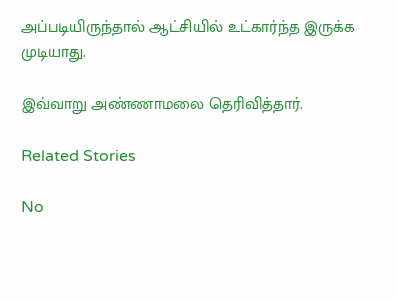அப்படியிருந்தால் ஆட்சியில் உட்கார்ந்த இருக்க முடியாது.

இவ்வாறு அண்ணாமலை தெரிவித்தார்.

Related Stories

No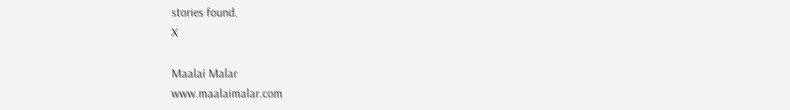stories found.
X

Maalai Malar
www.maalaimalar.com